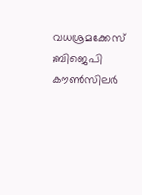വധശ്രമക്കേസ് ;ബിജെപി കൗൺസിലർ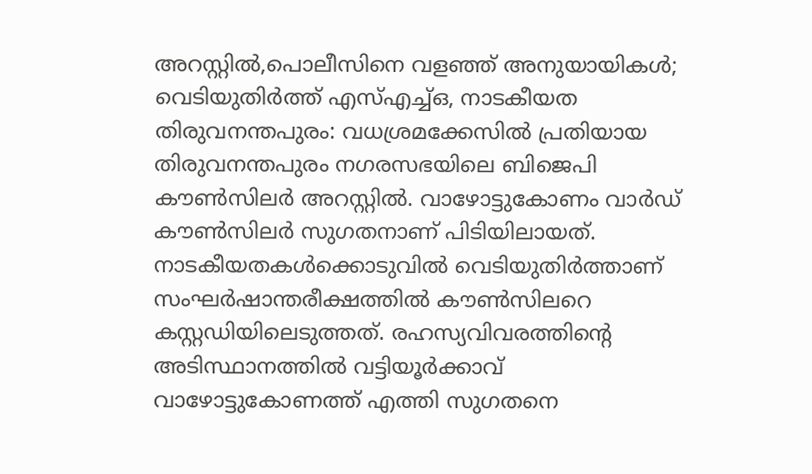അറസ്റ്റിൽ,പൊലീസിനെ വളഞ്ഞ് അനുയായികൾ; വെടിയുതിർത്ത് എസ്എച്ച്ഒ, നാടകീയത
തിരുവനന്തപുരം: വധശ്രമക്കേസിൽ പ്രതിയായ തിരുവനന്തപുരം നഗരസഭയിലെ ബിജെപി കൗൺസിലർ അറസ്റ്റിൽ. വാഴോട്ടുകോണം വാർഡ് കൗൺസിലർ സുഗതനാണ് പിടിയിലായത്. നാടകീയതകൾക്കൊടുവിൽ വെടിയുതിർത്താണ് സംഘർഷാന്തരീക്ഷത്തിൽ കൗൺസിലറെ കസ്റ്റഡിയിലെടുത്തത്. രഹസ്യവിവരത്തിന്റെ അടിസ്ഥാനത്തിൽ വട്ടിയൂർക്കാവ് വാഴോട്ടുകോണത്ത് എത്തി സുഗതനെ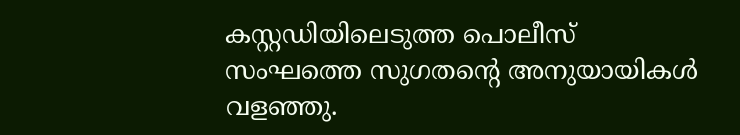കസ്റ്റഡിയിലെടുത്ത പൊലീസ് സംഘത്തെ സുഗതന്റെ അനുയായികൾ വളഞ്ഞു.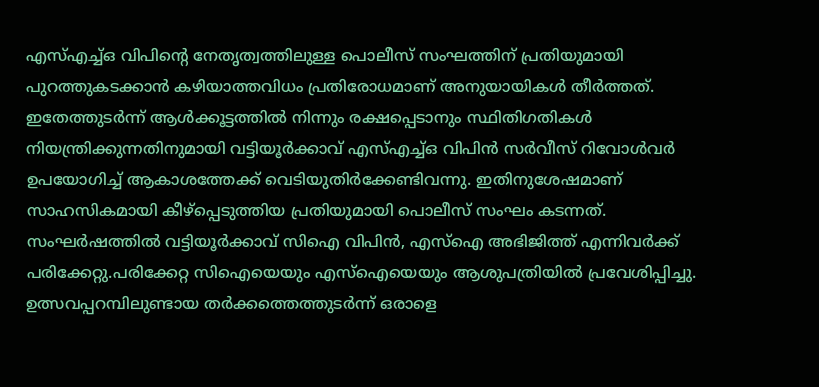എസ്എച്ച്ഒ വിപിന്റെ നേതൃത്വത്തിലുള്ള പൊലീസ് സംഘത്തിന് പ്രതിയുമായി പുറത്തുകടക്കാൻ കഴിയാത്തവിധം പ്രതിരോധമാണ് അനുയായികൾ തീർത്തത്.
ഇതേത്തുടർന്ന് ആൾക്കൂട്ടത്തിൽ നിന്നും രക്ഷപ്പെടാനും സ്ഥിതിഗതികൾ നിയന്ത്രിക്കുന്നതിനുമായി വട്ടിയൂർക്കാവ് എസ്എച്ച്ഒ വിപിൻ സർവീസ് റിവോൾവർ ഉപയോഗിച്ച് ആകാശത്തേക്ക് വെടിയുതിർക്കേണ്ടിവന്നു. ഇതിനുശേഷമാണ് സാഹസികമായി കീഴ്പ്പെടുത്തിയ പ്രതിയുമായി പൊലീസ് സംഘം കടന്നത്. സംഘർഷത്തിൽ വട്ടിയൂർക്കാവ് സിഐ വിപിൻ, എസ്ഐ അഭിജിത്ത് എന്നിവർക്ക് പരിക്കേറ്റു.പരിക്കേറ്റ സിഐയെയും എസ്ഐയെയും ആശുപത്രിയിൽ പ്രവേശിപ്പിച്ചു.
ഉത്സവപ്പറമ്പിലുണ്ടായ തർക്കത്തെത്തുടർന്ന് ഒരാളെ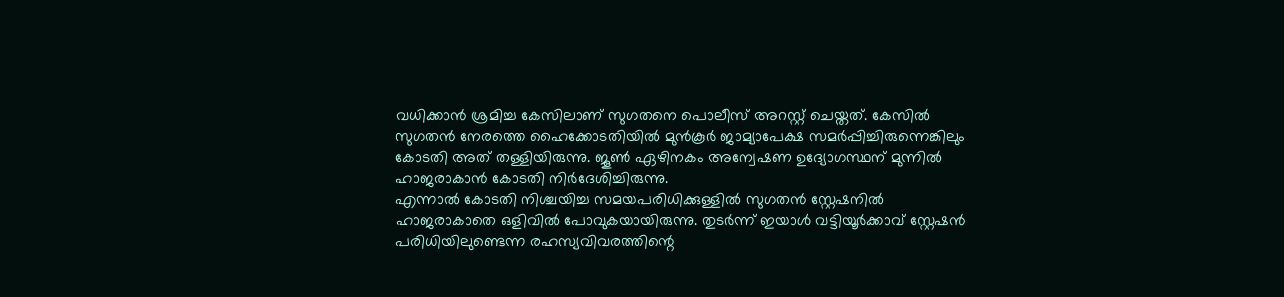വധിക്കാൻ ശ്രമിച്ച കേസിലാണ് സുഗതനെ പൊലീസ് അറസ്റ്റ് ചെയ്തത്. കേസിൽ സുഗതൻ നേരത്തെ ഹൈക്കോടതിയിൽ മുൻകൂർ ജാമ്യാപേക്ഷ സമർപ്പിച്ചിരുന്നെങ്കിലും കോടതി അത് തള്ളിയിരുന്നു. ജൂൺ ഏഴിനകം അന്വേഷണ ഉദ്യോഗസ്ഥന് മുന്നിൽ ഹാജരാകാൻ കോടതി നിർദേശിച്ചിരുന്നു.
എന്നാൽ കോടതി നിശ്ചയിച്ച സമയപരിധിക്കുള്ളിൽ സുഗതൻ സ്റ്റേഷനിൽ ഹാജരാകാതെ ഒളിവിൽ പോവുകയായിരുന്നു. തുടർന്ന് ഇയാൾ വട്ടിയൂർക്കാവ് സ്റ്റേഷൻ പരിധിയിലുണ്ടെന്ന രഹസ്യവിവരത്തിന്റെ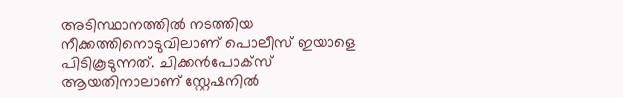അടിസ്ഥാനത്തിൽ നടത്തിയ നീക്കത്തിനൊടുവിലാണ് പൊലീസ് ഇയാളെ പിടികൂടുന്നത്. ചിക്കൻപോക്സ് ആയതിനാലാണ് സ്റ്റേഷനിൽ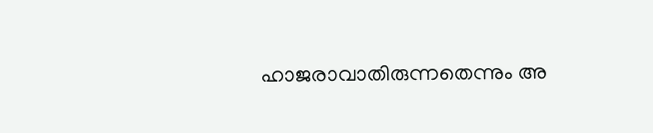ഹാജരാവാതിരുന്നതെന്നും അ